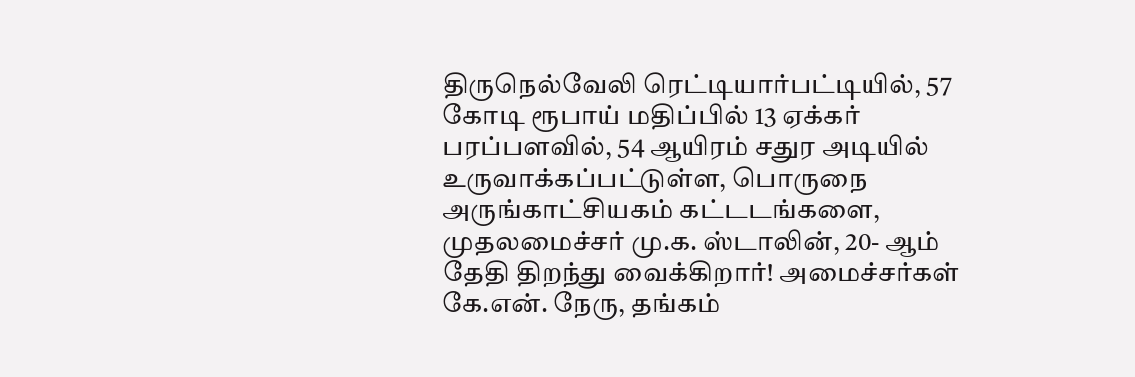திருநெல்வேலி ரெட்டியார்பட்டியில், 57 கோடி ரூபாய் மதிப்பில் 13 ஏக்கர் பரப்பளவில், 54 ஆயிரம் சதுர அடியில் உருவாக்கப்பட்டுள்ள, பொருநை அருங்காட்சியகம் கட்டடங்களை, முதலமைச்சர் மு.க. ஸ்டாலின், 20- ஆம் தேதி திறந்து வைக்கிறார்! அமைச்சர்கள் கே.என். நேரு, தங்கம்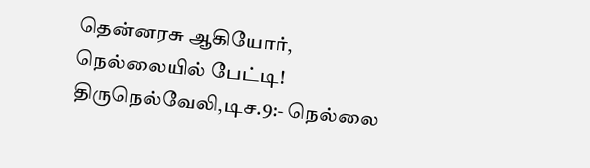தென்னரசு ஆகியோர், நெல்லையில் பேட்டி!
திருநெல்வேலி,டிச.9:- நெல்லை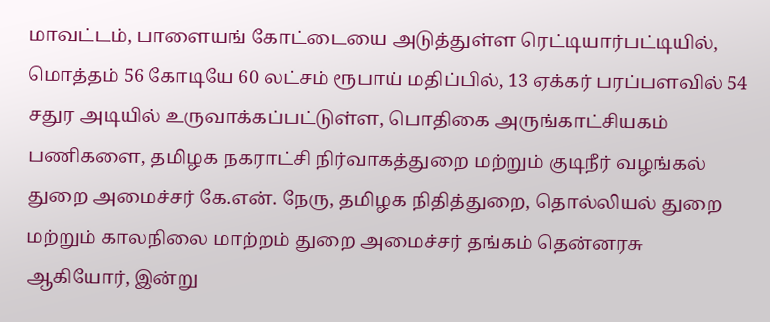மாவட்டம், பாளையங் கோட்டையை அடுத்துள்ள ரெட்டியார்பட்டியில், மொத்தம் 56 கோடியே 60 லட்சம் ரூபாய் மதிப்பில், 13 ஏக்கர் பரப்பளவில் 54 சதுர அடியில் உருவாக்கப்பட்டுள்ள, பொதிகை அருங்காட்சியகம் பணிகளை, தமிழக நகராட்சி நிர்வாகத்துறை மற்றும் குடிநீர் வழங்கல் துறை அமைச்சர் கே.என். நேரு, தமிழக நிதித்துறை, தொல்லியல் துறை மற்றும் காலநிலை மாற்றம் துறை அமைச்சர் தங்கம் தென்னரசு ஆகியோர், இன்று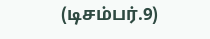(டிசம்பர்.9)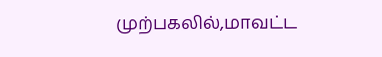முற்பகலில்,மாவட்ட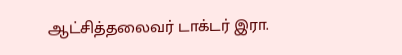ஆட்சித்தலைவர் டாக்டர் இரா.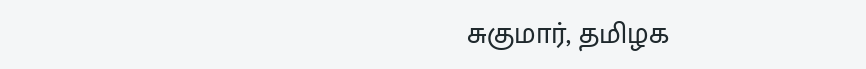சுகுமார், தமிழக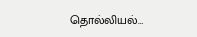தொல்லியல்…